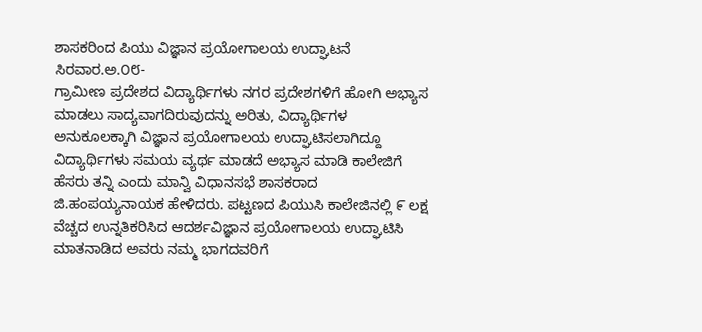ಶಾಸಕರಿಂದ ಪಿಯು ವಿಜ್ಞಾನ ಪ್ರಯೋಗಾಲಯ ಉದ್ಘಾಟನೆ
ಸಿರವಾರ.ಅ.೦೮-
ಗ್ರಾಮೀಣ ಪ್ರದೇಶದ ವಿದ್ಯಾರ್ಥಿಗಳು ನಗರ ಪ್ರದೇಶಗಳಿಗೆ ಹೋಗಿ ಅಭ್ಯಾಸ ಮಾಡಲು ಸಾದ್ಯವಾಗದಿರುವುದನ್ನು ಅರಿತು, ವಿದ್ಯಾರ್ಥಿಗಳ ಅನುಕೂಲಕ್ಕಾಗಿ ವಿಜ್ಞಾನ ಪ್ರಯೋಗಾಲಯ ಉದ್ಘಾಟಿಸಲಾಗಿದ್ದೂ ವಿದ್ಯಾರ್ಥಿಗಳು ಸಮಯ ವ್ಯರ್ಥ ಮಾಡದೆ ಅಭ್ಯಾಸ ಮಾಡಿ ಕಾಲೇಜಿಗೆ ಹೆಸರು ತನ್ನಿ ಎಂದು ಮಾನ್ವಿ ವಿಧಾನಸಭೆ ಶಾಸಕರಾದ ಜಿ.ಹಂಪಯ್ಯನಾಯಕ ಹೇಳಿದರು. ಪಟ್ಟಣದ ಪಿಯುಸಿ ಕಾಲೇಜಿನಲ್ಲಿ ೯ ಲಕ್ಷ ವೆಚ್ಚದ ಉನ್ನತಿಕರಿಸಿದ ಆದರ್ಶವಿಜ್ಞಾನ ಪ್ರಯೋಗಾಲಯ ಉದ್ಘಾಟಿಸಿ ಮಾತನಾಡಿದ ಅವರು ನಮ್ಮ ಭಾಗದವರಿಗೆ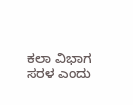ಕಲಾ ವಿಭಾಗ ಸರಳ ಎಂದು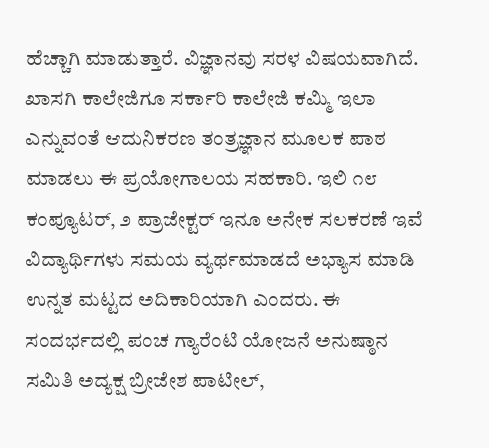ಹೆಚ್ಚಾಗಿ ಮಾಡುತ್ತಾರೆ. ವಿಜ್ಞಾನವು ಸರಳ ವಿಷಯವಾಗಿದೆ. ಖಾಸಗಿ ಕಾಲೇಜಿಗೂ ಸರ್ಕಾರಿ ಕಾಲೇಜಿ ಕಮ್ಮಿ ಇಲಾ ಎನ್ನುವಂತೆ ಆದುನಿಕರಣ ತಂತ್ರಜ್ಞಾನ ಮೂಲಕ ಪಾಠ ಮಾಡಲು ಈ ಪ್ರಯೋಗಾಲಯ ಸಹಕಾರಿ. ಇಲಿ ೧೮ ಕಂಪ್ಯೂಟರ್, ೨ ಪ್ರಾಜೇಕ್ಟರ್ ಇನೂ ಅನೇಕ ಸಲಕರಣೆ ಇವೆ ವಿದ್ಯಾರ್ಥಿಗಳು ಸಮಯ ವ್ಯರ್ಥಮಾಡದೆ ಅಭ್ಯಾಸ ಮಾಡಿ ಉನ್ನತ ಮಟ್ಟದ ಅದಿಕಾರಿಯಾಗಿ ಎಂದರು. ಈ ಸಂದರ್ಭದಲ್ಲಿ ಪಂಚ ಗ್ಯಾರೆಂಟಿ ಯೋಜನೆ ಅನುಷ್ಠಾನ ಸಮಿತಿ ಅದ್ಯಕ್ಷ ಬ್ರೀಜೇಶ ಪಾಟೀಲ್,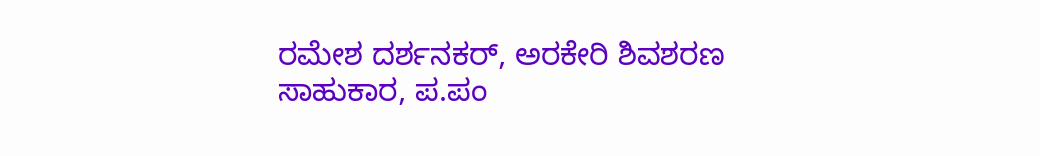ರಮೇಶ ದರ್ಶನಕರ್, ಅರಕೇರಿ ಶಿವಶರಣ ಸಾಹುಕಾರ, ಪ.ಪಂ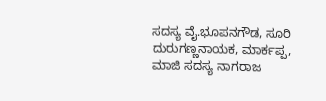ಸದಸ್ಯ ವೈ.ಭೂಪನಗೌಡ, ಸೂರಿ ದುರುಗಣ್ಣನಾಯಕ, ಮಾರ್ಕಪ್ಪ, ಮಾಜಿ ಸದಸ್ಯ ನಾಗರಾಜ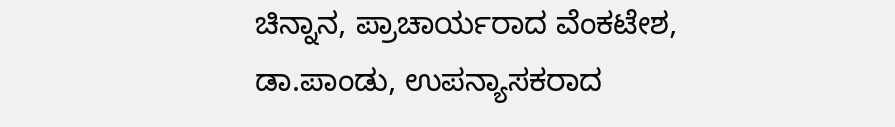ಚಿನ್ನಾನ, ಪ್ರಾಚಾರ್ಯರಾದ ವೆಂಕಟೇಶ, ಡಾ.ಪಾಂಡು, ಉಪನ್ಯಾಸಕರಾದ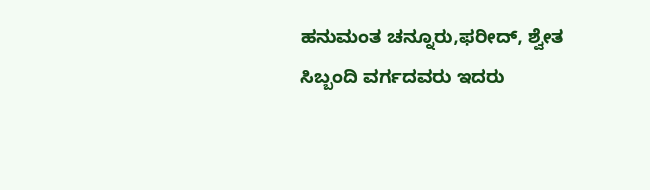ಹನುಮಂತ ಚನ್ನೂರು,ಫರೀದ್, ಶ್ವೇತ ಸಿಬ್ಬಂದಿ ವರ್ಗದವರು ಇದರು